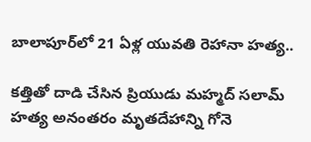బాలాపూర్‌లో 21 ఏళ్ల యువతి రెహానా హత్య..

కత్తితో దాడి చేసిన ప్రియుడు మహ్మద్‌ సలామ్‌
హత్య అనంతరం మృతదేహాన్ని గోనె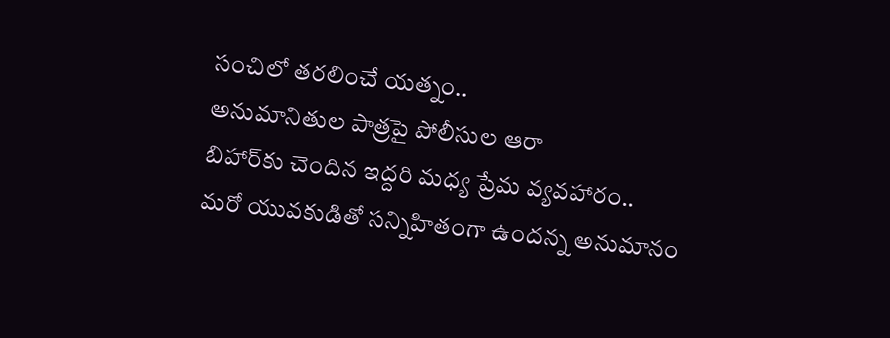సంచిలో తరలించే యత్నం..
అనుమానితుల పాత్రపై పోలీసుల ఆరా
బిహార్‌కు చెందిన ఇద్దరి మధ్య ప్రేమ వ్యవహారం..
మరో యువకుడితో సన్నిహితంగా ఉందన్న అనుమానం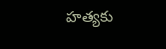హ‌త్య‌కు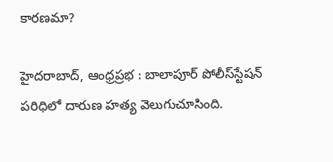కారణమా?

హైదరాబాద్‌, ఆంధ్ర‌ప్ర‌భ : బాలాపూర్‌ పోలీస్‌స్టేషన్‌ పరిధిలో దారుణ హత్య వెలుగుచూసింది.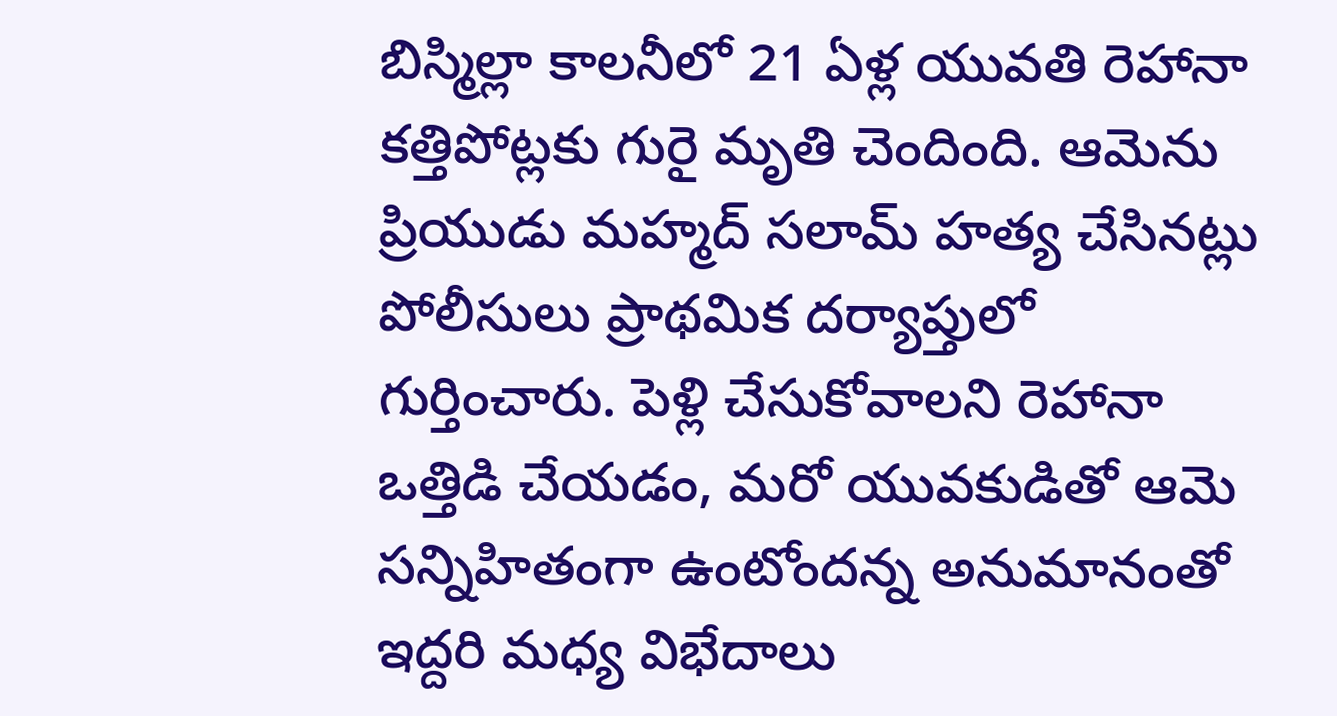బిస్మిల్లా కాలనీలో 21 ఏళ్ల యువతి రెహానా కత్తిపోట్లకు గురై మృతి చెందింది. ఆమెను ప్రియుడు మహ్మద్‌ సలామ్‌ హత్య చేసినట్లు పోలీసులు ప్రాథమిక దర్యాప్తులో గుర్తించారు. పెళ్లి చేసుకోవాలని రెహానా ఒత్తిడి చేయడం, మరో యువకుడితో ఆమె సన్నిహితంగా ఉంటోందన్న అనుమానంతో ఇద్దరి మధ్య విభేదాలు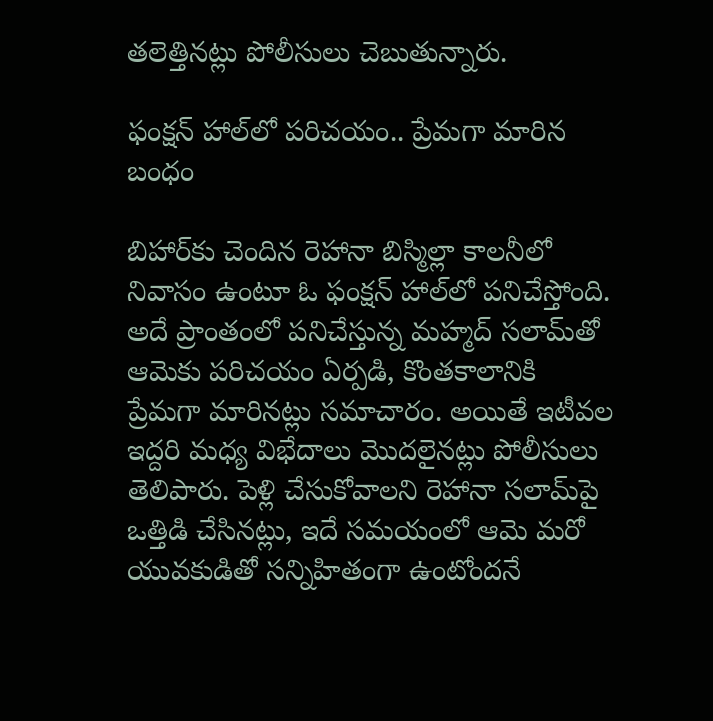తలెత్తినట్లు పోలీసులు చెబుతున్నారు.

ఫంక్షన్‌ హాల్‌లో పరిచయం.. ప్రేమగా మారిన బంధం

బిహార్‌కు చెందిన రెహానా బిస్మిల్లా కాలనీలో నివాసం ఉంటూ ఓ ఫంక్షన్‌ హాల్‌లో పనిచేస్తోంది. అదే ప్రాంతంలో పనిచేస్తున్న మహ్మద్‌ సలామ్‌తో ఆమెకు పరిచయం ఏర్పడి, కొంతకాలానికి ప్రేమగా మారినట్లు సమాచారం. అయితే ఇటీవల ఇద్దరి మధ్య విభేదాలు మొదలైనట్లు పోలీసులు తెలిపారు. పెళ్లి చేసుకోవాలని రెహానా సలామ్‌పై ఒత్తిడి చేసినట్లు, ఇదే సమయంలో ఆమె మరో యువకుడితో సన్నిహితంగా ఉంటోందనే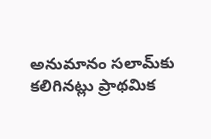అనుమానం సలామ్‌కు కలిగినట్లు ప్రాథమిక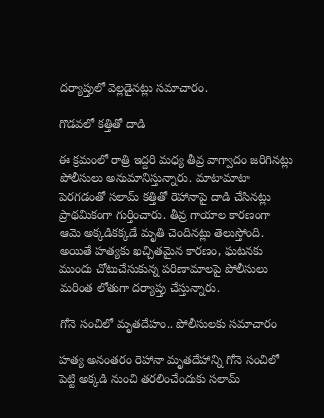దర్యాప్తులో వెల్లడైనట్లు సమాచారం.

గొడవలో కత్తితో దాడి

ఈ క్రమంలో రాత్రి ఇద్దరి మధ్య తీవ్ర వాగ్వాదం జరిగినట్లు పోలీసులు అనుమానిస్తున్నారు. మాటామాటా పెరగడంతో సలామ్‌ కత్తితో రెహానాపై దాడి చేసినట్లు ప్రాథమికంగా గుర్తించారు. తీవ్ర గాయాల కారణంగా ఆమె అక్కడికక్కడే మృతి చెందినట్లు తెలుస్తోంది. అయితే హత్యకు ఖచ్చితమైన కారణం, ఘటనకు ముందు చోటుచేసుకున్న పరిణామాలపై పోలీసులు మరింత లోతుగా దర్యాప్తు చేస్తున్నారు.

గోనె సంచిలో మృతదేహం.. పోలీసులకు సమాచారం

హత్య అనంతరం రెహానా మృతదేహాన్ని గోనె సంచిలో పెట్టి అక్కడి నుంచి తరలించేందుకు సలామ్‌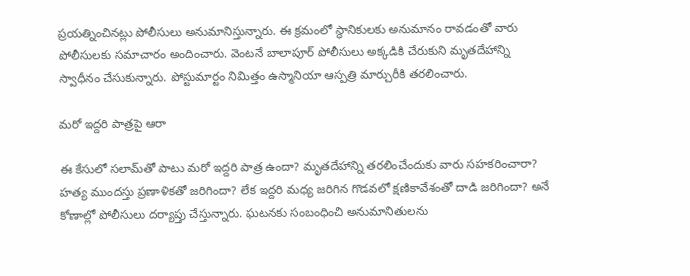ప్రయత్నించినట్లు పోలీసులు అనుమానిస్తున్నారు. ఈ క్రమంలో స్థానికులకు అనుమానం రావడంతో వారు పోలీసులకు సమాచారం అందించారు. వెంటనే బాలాపూర్‌ పోలీసులు అక్కడికి చేరుకుని మృతదేహాన్ని స్వాధీనం చేసుకున్నారు. పోస్టుమార్టం నిమిత్తం ఉస్మానియా ఆస్పత్రి మార్చురీకి తరలించారు.

మరో ఇద్దరి పాత్రపై ఆరా

ఈ కేసులో సలామ్‌తో పాటు మరో ఇద్దరి పాత్ర ఉందా? మృతదేహాన్ని తరలించేందుకు వారు సహకరించారా? హత్య ముందస్తు ప్రణాళికతో జరిగిందా? లేక ఇద్దరి మధ్య జరిగిన గొడవలో క్షణికావేశంతో దాడి జరిగిందా? అనే కోణాల్లో పోలీసులు దర్యాప్తు చేస్తున్నారు. ఘటనకు సంబంధించి అనుమానితులను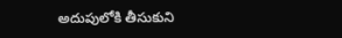అదుపులోకి తీసుకుని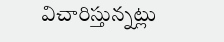విచారిస్తున్నట్లు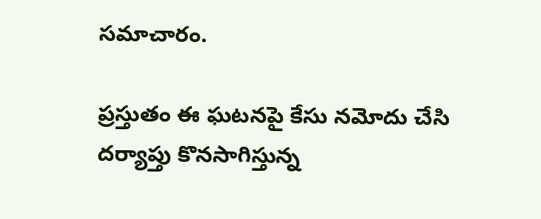సమాచారం.

ప్రస్తుతం ఈ ఘటనపై కేసు నమోదు చేసి దర్యాప్తు కొనసాగిస్తున్న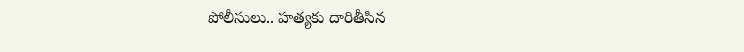పోలీసులు.. హత్యకు దారితీసిన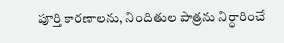పూర్తి కారణాలను, నిందితుల పాత్రను నిర్ధారించే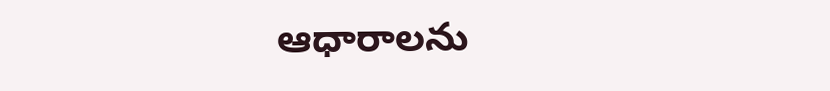ఆధారాలను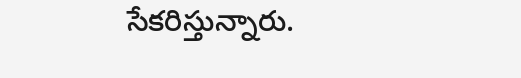సేకరిస్తున్నారు.